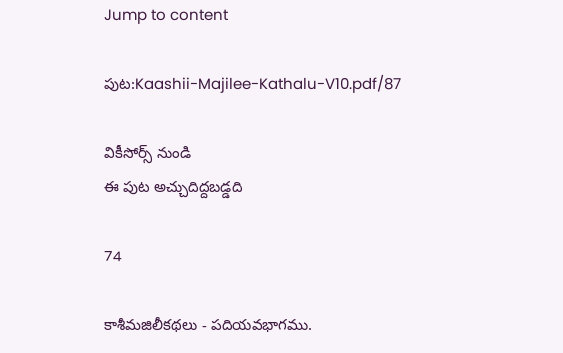Jump to content

పుట:Kaashii-Majilee-Kathalu-V10.pdf/87

వికీసోర్స్ నుండి
ఈ పుట అచ్చుదిద్దబడ్డది

74

కాశీమజిలీకథలు - పదియవభాగము.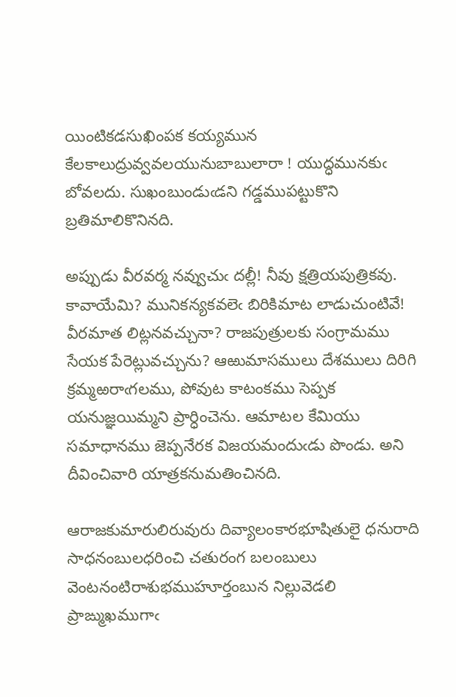యింటికడసుఖింపక కయ్యమున కేలకాలుద్రువ్వవలయునుబాబులారా ! యుద్ధమునకుఁ బోవలదు. సుఖంబుండుఁడని గడ్డముపట్టుకొని బ్రతిమాలికొనినది.

అప్పుడు వీరవర్మ నవ్వుచుఁ దల్లీ! నీవు క్షత్రియపుత్రికవు. కావాయేమి? మునికన్యకవలెఁ బిరికిమాట లాడుచుంటివే! వీరమాత లిట్లనవచ్చునా? రాజపుత్రులకు సంగ్రామము సేయక పేరెట్లువచ్చును? ఆఱుమాసములు దేశములు దిరిగి క్రమ్మఱరాఁగలము, పోవుట కాటంకము సెప్పక యనుజ్ఞయిమ్మని ప్రార్ధించెను. ఆమాటల కేమియు సమాధానము జెప్పనేరక విజయమందుఁడు పొండు. అని దీవించివారి యాత్రకనుమతించినది.

ఆరాజకుమారులిరువురు దివ్యాలంకారభూషితులై ధనురాది సాధనంబులధరించి చతురంగ బలంబులు వెంటనంటిరాశుభముహూర్తంబున నిల్లువెడలి ప్రాఙ్ముఖముగాఁ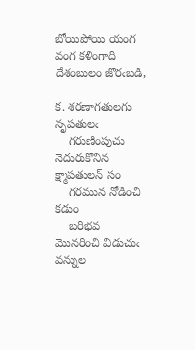బోయిపోయి యంగ వంగ కళింగాది దేశంబులం జొరఁబడి,

క. శరణాగతులగు నృపతులఁ
    గరుణింపుచు నెదురుకొనిన క్ష్మాపతులన్ సం
    గరమున నోడించి కడుం
    బరిభవ మొనరించి విడుచుఁ వన్నుల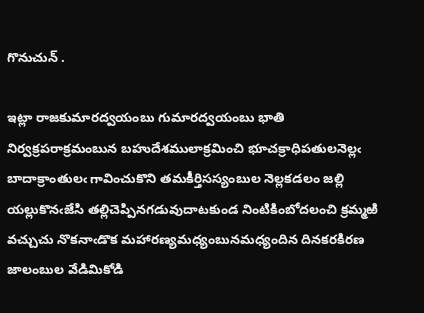గొనుచున్ .

ఇట్లా రాజకుమారద్వయంబు గుమారద్వయంబు భాతి నిర్వక్రపరాక్రమంబున బహుదేశములాక్రమించి భూచక్రాధిపతులనెల్లఁ బాదాక్రాంతులఁ గావించుకొని తమకీర్తిసస్యంబుల నెల్లకడలం జల్లి యల్లుకొనఁజేసి తల్లిచెప్పినగడువుదాటకుండ నింటికింబోదలంచి క్రమ్మఱి వచ్చుచు నొకనాఁడొక మహారణ్యమధ్యంబునమధ్యందిన దినకరకిరణ జాలంబుల వేడిమికోడి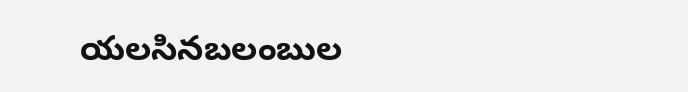యలసినబలంబుల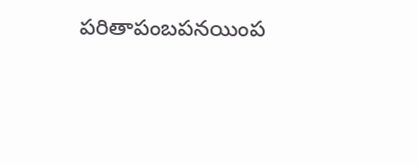పరితాపంబపనయింప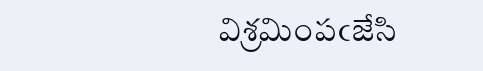విశ్రమింపఁజేసి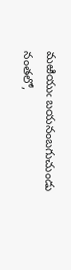మఱియుఁ బయనంబగుచుండు నంతలో,